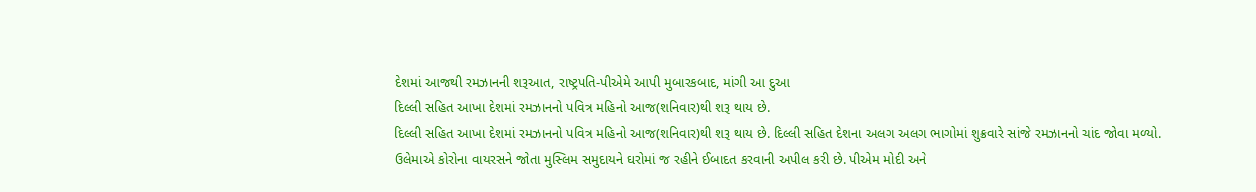દેશમાં આજથી રમઝાનની શરૂઆત, રાષ્ટ્રપતિ-પીએમે આપી મુબારકબાદ, માંગી આ દુઆ
દિલ્લી સહિત આખા દેશમાં રમઝાનનો પવિત્ર મહિનો આજ(શનિવાર)થી શરૂ થાય છે.
દિલ્લી સહિત આખા દેશમાં રમઝાનનો પવિત્ર મહિનો આજ(શનિવાર)થી શરૂ થાય છે. દિલ્લી સહિત દેશના અલગ અલગ ભાગોમાં શુક્રવારે સાંજે રમઝાનનો ચાંદ જોવા મળ્યો. ઉલેમાએ કોરોના વાયરસને જોતા મુસ્લિમ સમુદાયને ઘરોમાં જ રહીને ઈબાદત કરવાની અપીલ કરી છે. પીએમ મોદી અને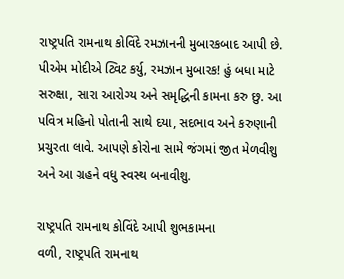રાષ્ટ્રપતિ રામનાથ કોવિંદે રમઝાનની મુબારકબાદ આપી છે. પીએમ મોદીએ ટ્વિટ કર્યુ, રમઝાન મુબારક! હું બધા માટે સરુક્ષા, સારા આરોગ્ય અને સમૃદ્ધિની કામના કરુ છુ. આ પવિત્ર મહિનો પોતાની સાથે દયા, સદભાવ અને કરુણાની પ્રચુરતા લાવે. આપણે કોરોના સામે જંગમાં જીત મેળવીશુ અને આ ગ્રહને વધુ સ્વસ્થ બનાવીશુ.

રાષ્ટ્રપતિ રામનાથ કોવિંદે આપી શુભકામના
વળી, રાષ્ટ્રપતિ રામનાથ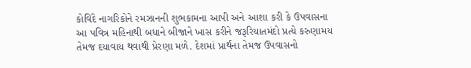કોવિંદે નાગરિકોને રમઝાનની શુભકામના આપી અને આશા કરી કે ઉપવાસના આ પવિત્ર મહિનાથી બધાને બીજાને ખાસ કરીને જરૂરિયાતમંદો પ્રત્યે કરુણામય તેમજ દયાવાય થવાથી પ્રેરણા મળે. દેશમાં પ્રાર્થના તેમજ ઉપવાસનો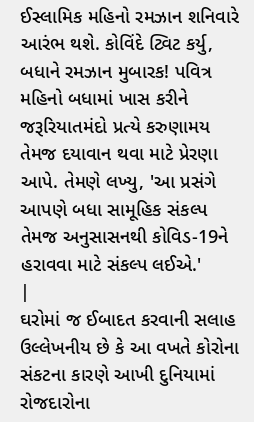ઈસ્લામિક મહિનો રમઝાન શનિવારે આરંભ થશે. કોવિંદે ટ્વિટ કર્યુ, બધાને રમઝાન મુબારક! પવિત્ર મહિનો બધામાં ખાસ કરીને જરૂરિયાતમંદો પ્રત્યે કરુણામય તેમજ દયાવાન થવા માટે પ્રેરણા આપે. તેમણે લખ્યુ, 'આ પ્રસંગે આપણે બધા સામૂહિક સંકલ્પ તેમજ અનુસાસનથી કોવિડ-19ને હરાવવા માટે સંકલ્પ લઈએ.'
|
ઘરોમાં જ ઈબાદત કરવાની સલાહ
ઉલ્લેખનીય છે કે આ વખતે કોરોના સંકટના કારણે આખી દુનિયામાં રોજદારોના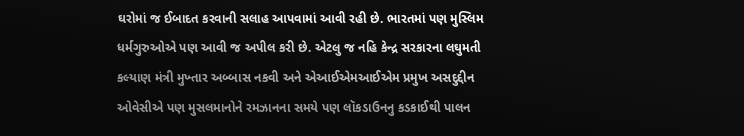ઘરોમાં જ ઈબાદત કરવાની સલાહ આપવામાં આવી રહી છે. ભારતમાં પણ મુસ્લિમ ધર્મગુરુઓએ પણ આવી જ અપીલ કરી છે. એટલુ જ નહિ કેન્દ્ર સરકારના લઘુમતી કલ્યાણ મંત્રી મુખ્તાર અબ્બાસ નકવી અને એઆઈએમઆઈએમ પ્રમુખ અસદુદ્દીન ઓવેસીએ પણ મુસલમાનોને રમઝાનના સમયે પણ લૉકડાઉનનુ કડકાઈથી પાલન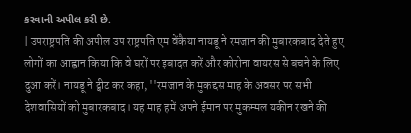કરવાની અપીલ કરી છે.
| उपराष्ट्रपति की अपील उप राष्ट्रपति एम वेंकैया नायडू ने रमजान की मुबारकबाद देते हुए लोगों का आह्वान किया कि वे घरों पर इबादत करें और कोरोना वायरस से बचने के लिए दुआ करें। नायडू ने ट्वीट कर कहा, ''रमजान के मुकद्दस माह के अवसर पर सभी देशवासियों को मुबारकबाद। यह माह हमें अपने ईमान पर मुकम्मल यकीन रखने की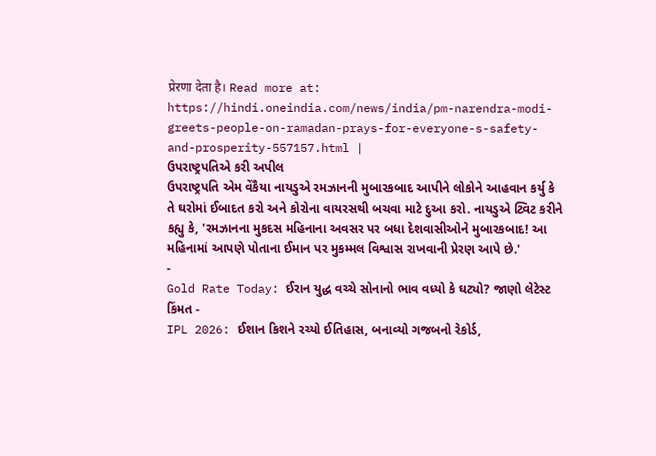प्रेरणा देता है। Read more at: https://hindi.oneindia.com/news/india/pm-narendra-modi-greets-people-on-ramadan-prays-for-everyone-s-safety-and-prosperity-557157.html |
ઉપરાષ્ટ્રપતિએ કરી અપીલ
ઉપરાષ્ટ્રપતિ એમ વેંકૈયા નાયડુએ રમઝાનની મુબારકબાદ આપીને લોકોને આહવાન કર્યુ કે તે ઘરોમાં ઈબાદત કરો અને કોરોના વાયરસથી બચવા માટે દુઆ કરો. નાયડુએ ટ્વિટ કરીને કહ્યુ કે, 'રમઝાનના મુકદસ મહિનાના અવસર પર બધા દેશવાસીઓને મુબારકબાદ! આ મહિનામાં આપણે પોતાના ઈમાન પર મુકમ્મલ વિશ્વાસ રાખવાની પ્રેરણ આપે છે.'
-
Gold Rate Today: ઈરાન યુદ્ધ વચ્ચે સોનાનો ભાવ વધ્યો કે ઘટ્યો? જાણો લેટેસ્ટ કિંમત -
IPL 2026: ઈશાન કિશને રચ્યો ઈતિહાસ, બનાવ્યો ગજબનો રેકોર્ડ,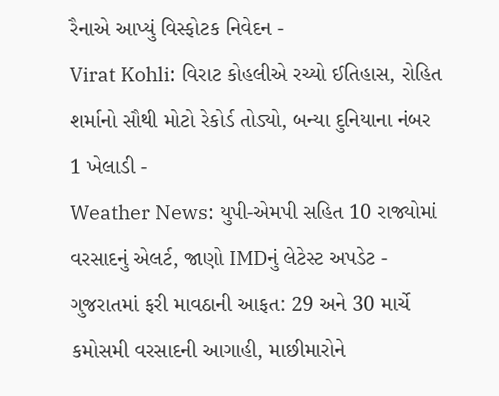રૈનાએ આપ્યું વિસ્ફોટક નિવેદન -
Virat Kohli: વિરાટ કોહલીએ રચ્યો ઈતિહાસ, રોહિત શર્માનો સૌથી મોટો રેકોર્ડ તોડ્યો, બન્યા દુનિયાના નંબર 1 ખેલાડી -
Weather News: યુપી-એમપી સહિત 10 રાજ્યોમાં વરસાદનું એલર્ટ, જાણો IMDનું લેટેસ્ટ અપડેટ -
ગુજરાતમાં ફરી માવઠાની આફત: 29 અને 30 માર્ચે કમોસમી વરસાદની આગાહી, માછીમારોને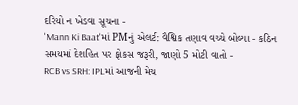દરિયો ન ખેડવા સૂચના -
'Mann Ki Baat'માં PMનું એલર્ટ: વૈશ્વિક તણાવ વચ્ચે બોલ્યા - કઠિન સમયમાં દેશહિત પર ફોકસ જરૂરી, જાણો 5 મોટી વાતો -
RCB vs SRH: IPLમાં આજની મેચ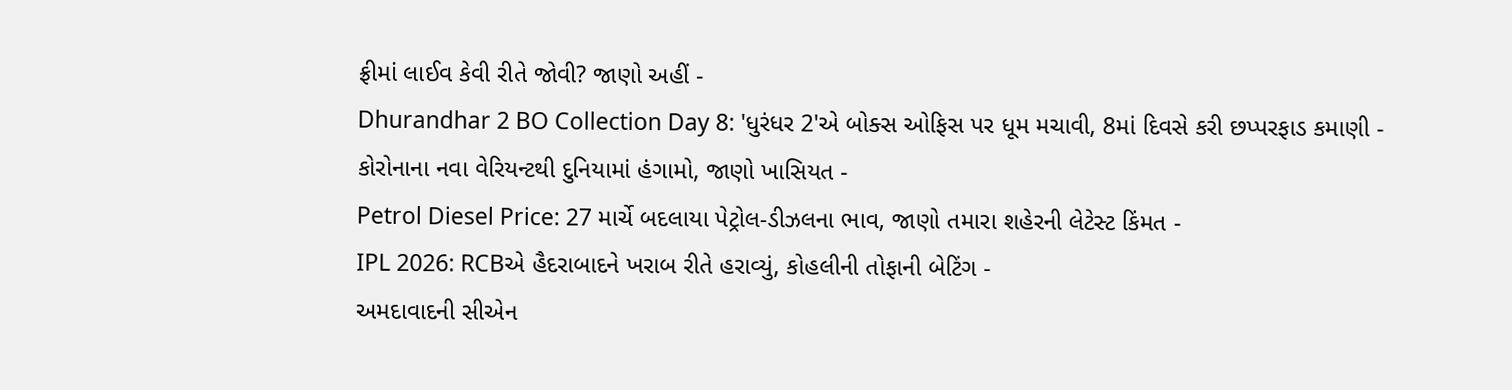ફ્રીમાં લાઈવ કેવી રીતે જોવી? જાણો અહીં -
Dhurandhar 2 BO Collection Day 8: 'ધુરંધર 2'એ બોક્સ ઓફિસ પર ધૂમ મચાવી, 8માં દિવસે કરી છપ્પરફાડ કમાણી -
કોરોનાના નવા વેરિયન્ટથી દુનિયામાં હંગામો, જાણો ખાસિયત -
Petrol Diesel Price: 27 માર્ચે બદલાયા પેટ્રોલ-ડીઝલના ભાવ, જાણો તમારા શહેરની લેટેસ્ટ કિંમત -
IPL 2026: RCBએ હૈદરાબાદને ખરાબ રીતે હરાવ્યું, કોહલીની તોફાની બેટિંગ -
અમદાવાદની સીએન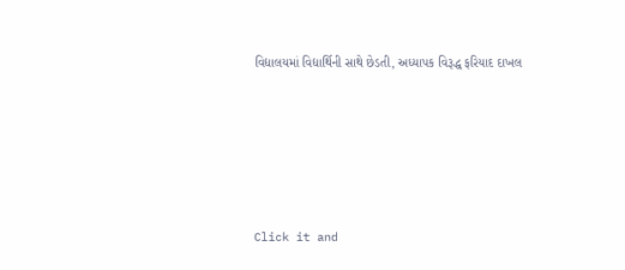વિદ્યાલયમાં વિદ્યાર્થિની સાથે છેડતી, અધ્યાપક વિરૂદ્ધ ફરિયાદ દાખલ








Click it and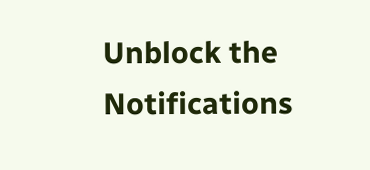Unblock the Notifications